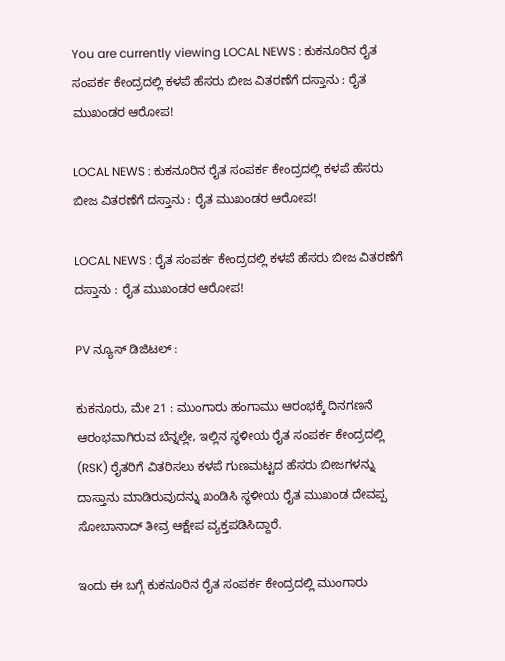You are currently viewing LOCAL NEWS : ಕುಕನೂರಿನ ರೈತ ಸಂಪರ್ಕ ಕೇಂದ್ರದಲ್ಲಿ ಕಳಪೆ ಹೆಸರು ಬೀಜ ವಿತರಣೆಗೆ ದಸ್ತಾನು : ರೈತ ಮುಖಂಡರ ಆರೋಪ!

LOCAL NEWS : ಕುಕನೂರಿನ ರೈತ ಸಂಪರ್ಕ ಕೇಂದ್ರದಲ್ಲಿ ಕಳಪೆ ಹೆಸರು ಬೀಜ ವಿತರಣೆಗೆ ದಸ್ತಾನು : ರೈತ ಮುಖಂಡರ ಆರೋಪ!

LOCAL NEWS : ರೈತ ಸಂಪರ್ಕ ಕೇಂದ್ರದಲ್ಲಿ ಕಳಪೆ ಹೆಸರು ಬೀಜ ವಿತರಣೆಗೆ ದಸ್ತಾನು : ರೈತ ಮುಖಂಡರ ಆರೋಪ!

PV ನ್ಯೂಸ್ ಡಿಜಿಟಲ್ :

ಕುಕನೂರು, ಮೇ 21 : ಮುಂಗಾರು ಹಂಗಾಮು ಆರಂಭಕ್ಕೆ ದಿನಗಣನೆ ಆರಂಭವಾಗಿರುವ ಬೆನ್ನಲ್ಲೇ, ಇಲ್ಲಿನ ಸ್ಥಳೀಯ ರೈತ ಸಂಪರ್ಕ ಕೇಂದ್ರದಲ್ಲಿ (RSK) ರೈತರಿಗೆ ವಿತರಿಸಲು ಕಳಪೆ ಗುಣಮಟ್ಟದ ಹೆಸರು ಬೀಜಗಳನ್ನು ದಾಸ್ತಾನು ಮಾಡಿರುವುದನ್ನು ಖಂಡಿಸಿ ಸ್ಥಳೀಯ ರೈತ ಮುಖಂಡ ದೇವಪ್ಪ ಸೋಬಾನಾದ್ ತೀವ್ರ ಆಕ್ಷೇಪ ವ್ಯಕ್ತಪಡಿಸಿದ್ದಾರೆ.

ಇಂದು ಈ ಬಗ್ಗೆ ಕುಕನೂರಿನ ರೈತ ಸಂಪರ್ಕ ಕೇಂದ್ರದಲ್ಲಿ ಮುಂಗಾರು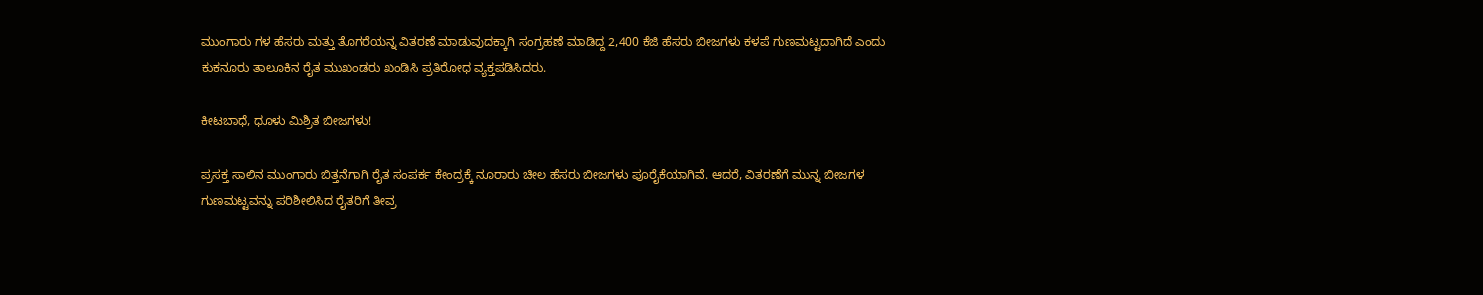ಮುಂಗಾರು ಗಳ ಹೆಸರು ಮತ್ತು ತೊಗರೆಯನ್ನ ವಿತರಣೆ ಮಾಡುವುದಕ್ಕಾಗಿ ಸಂಗ್ರಹಣೆ ಮಾಡಿದ್ದ 2,400 ಕೆಜಿ ಹೆಸರು ಬೀಜಗಳು ಕಳಪೆ ಗುಣಮಟ್ಟದಾಗಿದೆ ಎಂದು ಕುಕನೂರು ತಾಲೂಕಿನ ರೈತ ಮುಖಂಡರು ಖಂಡಿಸಿ ಪ್ರತಿರೋಧ ವ್ಯಕ್ತಪಡಿಸಿದರು.

ಕೀಟಬಾಧೆ, ಧೂಳು ಮಿಶ್ರಿತ ಬೀಜಗಳು!

ಪ್ರಸಕ್ತ ಸಾಲಿನ ಮುಂಗಾರು ಬಿತ್ತನೆಗಾಗಿ ರೈತ ಸಂಪರ್ಕ ಕೇಂದ್ರಕ್ಕೆ ನೂರಾರು ಚೀಲ ಹೆಸರು ಬೀಜಗಳು ಪೂರೈಕೆಯಾಗಿವೆ. ಆದರೆ, ವಿತರಣೆಗೆ ಮುನ್ನ ಬೀಜಗಳ ಗುಣಮಟ್ಟವನ್ನು ಪರಿಶೀಲಿಸಿದ ರೈತರಿಗೆ ತೀವ್ರ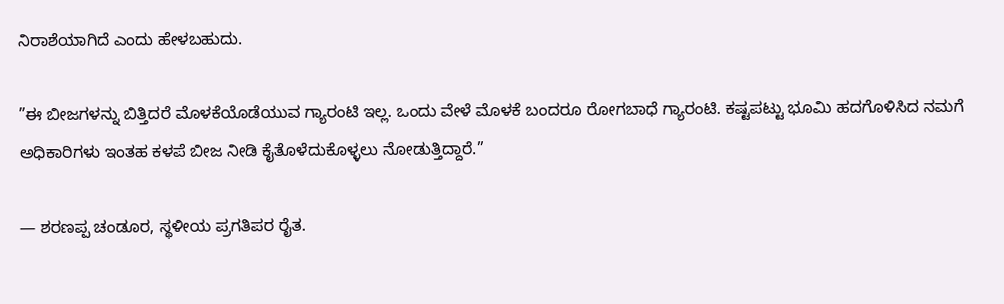ನಿರಾಶೆಯಾಗಿದೆ ಎಂದು ಹೇಳಬಹುದು.

”ಈ ಬೀಜಗಳನ್ನು ಬಿತ್ತಿದರೆ ಮೊಳಕೆಯೊಡೆಯುವ ಗ್ಯಾರಂಟಿ ಇಲ್ಲ. ಒಂದು ವೇಳೆ ಮೊಳಕೆ ಬಂದರೂ ರೋಗಬಾಧೆ ಗ್ಯಾರಂಟಿ. ಕಷ್ಟಪಟ್ಟು ಭೂಮಿ ಹದಗೊಳಿಸಿದ ನಮಗೆ ಅಧಿಕಾರಿಗಳು ಇಂತಹ ಕಳಪೆ ಬೀಜ ನೀಡಿ ಕೈತೊಳೆದುಕೊಳ್ಳಲು ನೋಡುತ್ತಿದ್ದಾರೆ.”

— ಶರಣಪ್ಪ ಚಂಡೂರ, ಸ್ಥಳೀಯ ಪ್ರಗತಿಪರ ರೈತ.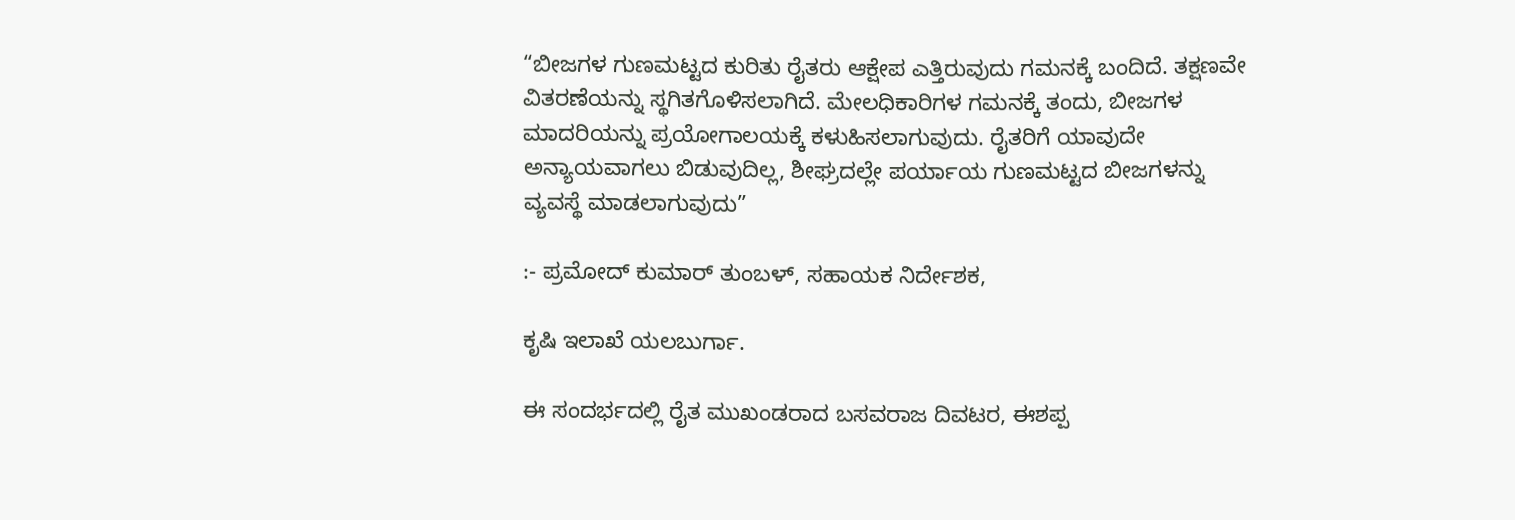“ಬೀಜಗಳ ಗುಣಮಟ್ಟದ ಕುರಿತು ರೈತರು ಆಕ್ಷೇಪ ಎತ್ತಿರುವುದು ಗಮನಕ್ಕೆ ಬಂದಿದೆ. ತಕ್ಷಣವೇ ವಿತರಣೆಯನ್ನು ಸ್ಥಗಿತಗೊಳಿಸಲಾಗಿದೆ. ಮೇಲಧಿಕಾರಿಗಳ ಗಮನಕ್ಕೆ ತಂದು, ಬೀಜಗಳ ಮಾದರಿಯನ್ನು ಪ್ರಯೋಗಾಲಯಕ್ಕೆ ಕಳುಹಿಸಲಾಗುವುದು. ರೈತರಿಗೆ ಯಾವುದೇ ಅನ್ಯಾಯವಾಗಲು ಬಿಡುವುದಿಲ್ಲ, ಶೀಘ್ರದಲ್ಲೇ ಪರ್ಯಾಯ ಗುಣಮಟ್ಟದ ಬೀಜಗಳನ್ನು ವ್ಯವಸ್ಥೆ ಮಾಡಲಾಗುವುದು”

:- ಪ್ರಮೋದ್ ಕುಮಾರ್ ತುಂಬಳ್, ಸಹಾಯಕ ನಿರ್ದೇಶಕ,

ಕೃಷಿ ಇಲಾಖೆ ಯಲಬುರ್ಗಾ.

ಈ ಸಂದರ್ಭದಲ್ಲಿ ರೈತ ಮುಖಂಡರಾದ ಬಸವರಾಜ ದಿವಟರ, ಈಶಪ್ಪ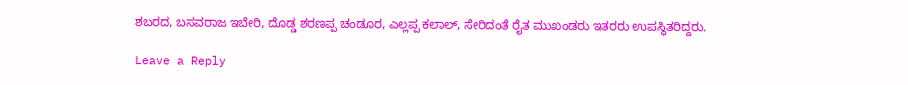ಶಬರದ, ಬಸವರಾಜ ಇಬೇರಿ, ದೊಡ್ಡ ಶರಣಪ್ಪ ಚಂಡೂರ, ಎಲ್ಲಪ್ಪ ಕಲಾಲ್, ಸೇರಿದಂತೆ ರೈತ ಮುಖಂಡರು ಇತರರು ಉಪಸ್ಥಿತರಿದ್ದರು.

Leave a Reply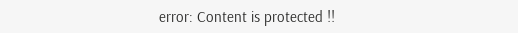error: Content is protected !!